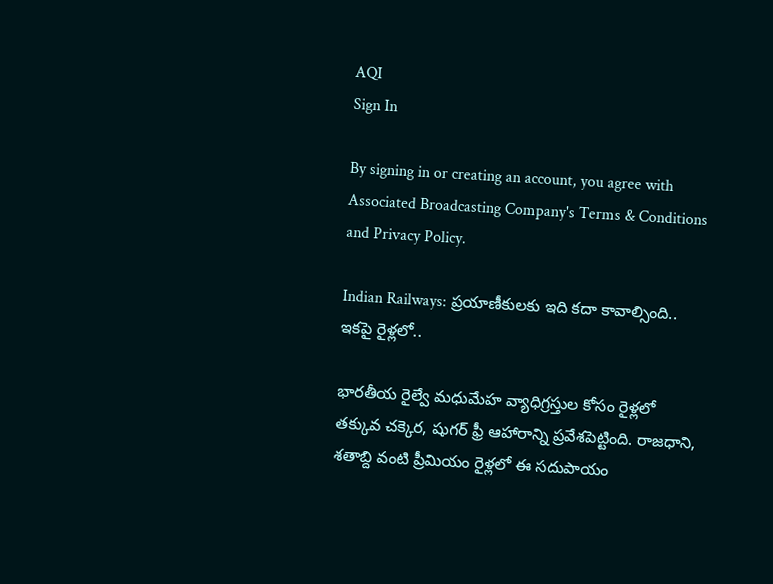AQI
Sign In

By signing in or creating an account, you agree with Associated Broadcasting Company's Terms & Conditions and Privacy Policy.

Indian Railways: ప్రయాణీకులకు ఇది కదా కావాల్సింది.. ఇకపై రైళ్లలో..

భారతీయ రైల్వే మధుమేహ వ్యాధిగ్రస్తుల కోసం రైళ్లలో తక్కువ చక్కెర, షుగర్ ఫ్రీ ఆహారాన్ని ప్రవేశపెట్టింది. రాజధాని, శతాబ్ది వంటి ప్రీమియం రైళ్లలో ఈ సదుపాయం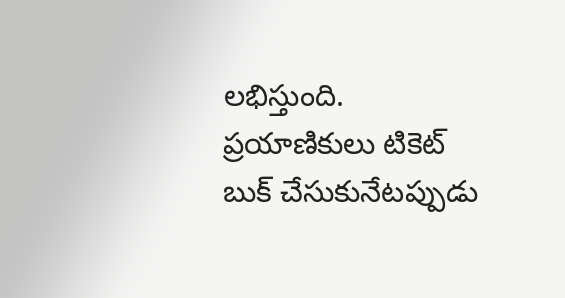లభిస్తుంది. ప్రయాణికులు టికెట్ బుక్ చేసుకునేటప్పుడు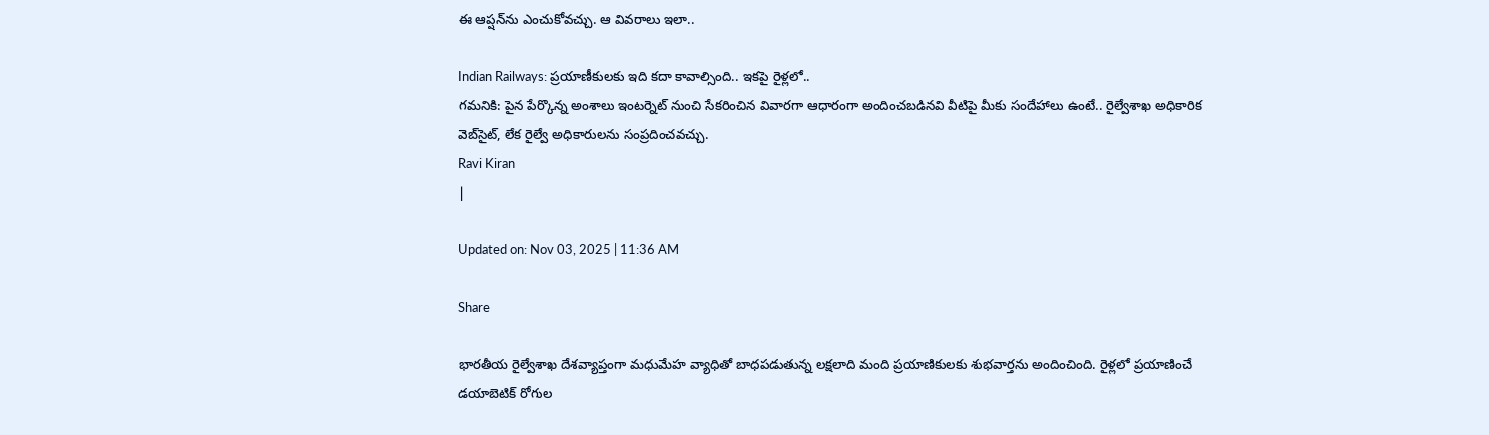ఈ ఆప్షన్‌ను ఎంచుకోవచ్చు. ఆ వివరాలు ఇలా..

Indian Railways: ప్రయాణీకులకు ఇది కదా కావాల్సింది.. ఇకపై రైళ్లలో..
గమనికి: పైన పేర్కొన్న అంశాలు ఇంటర్నెట్‌ నుంచి సేకరించిన వివారగా ఆధారంగా అందించబడినవి వీటిపై మీకు సందేహాలు ఉంటే.. రైల్వేశాఖ అధికారిక వెబ్‌సైట్‌, లేక రైల్వే అధికారులను సంప్రదించవచ్చు.
Ravi Kiran
|

Updated on: Nov 03, 2025 | 11:36 AM

Share

భారతీయ రైల్వేశాఖ దేశవ్యాప్తంగా మధుమేహ వ్యాధితో బాధపడుతున్న లక్షలాది మంది ప్రయాణికులకు శుభవార్తను అందించింది. రైళ్లలో ప్రయాణించే డయాబెటిక్ రోగుల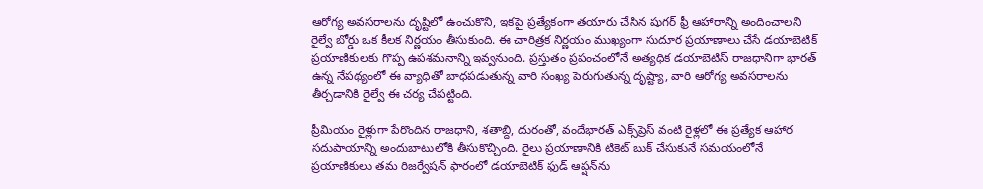ఆరోగ్య అవసరాలను దృష్టిలో ఉంచుకొని, ఇకపై ప్రత్యేకంగా తయారు చేసిన షుగర్ ఫ్రీ ఆహారాన్ని అందించాలని రైల్వే బోర్డు ఒక కీలక నిర్ణయం తీసుకుంది. ఈ చారిత్రక నిర్ణయం ముఖ్యంగా సుదూర ప్రయాణాలు చేసే డయాబెటిక్ ప్రయాణికులకు గొప్ప ఉపశమనాన్ని ఇవ్వనుంది. ప్రస్తుతం ప్రపంచంలోనే అత్యధిక డయాబెటిస్ రాజధానిగా భారత్ ఉన్న నేపథ్యంలో ఈ వ్యాధితో బాధపడుతున్న వారి సంఖ్య పెరుగుతున్న దృష్ట్యా, వారి ఆరోగ్య అవసరాలను తీర్చడానికి రైల్వే ఈ చర్య చేపట్టింది.

ప్రీమియం రైళ్లుగా పేరొందిన రాజధాని, శతాబ్ది, దురంతో, వందేభారత్ ఎక్స్‌ప్రెస్ వంటి రైళ్లలో ఈ ప్రత్యేక ఆహార సదుపాయాన్ని అందుబాటులోకి తీసుకొచ్చింది. రైలు ప్రయాణానికి టికెట్ బుక్ చేసుకునే సమయంలోనే ప్రయాణికులు తమ రిజర్వేషన్ ఫారంలో డయాబెటిక్ ఫుడ్ ఆప్షన్‌ను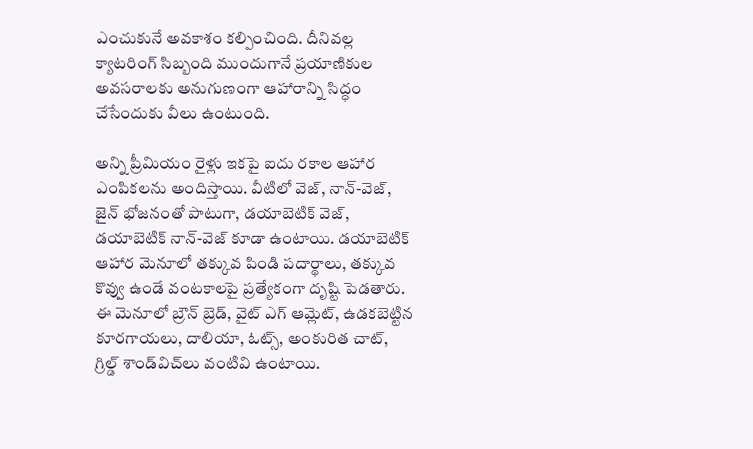ఎంచుకునే అవకాశం కల్పించింది. దీనివల్ల క్యాటరింగ్ సిబ్బంది ముందుగానే ప్రయాణికుల అవసరాలకు అనుగుణంగా ఆహారాన్ని సిద్ధం చేసేందుకు వీలు ఉంటుంది.

అన్ని ప్రీమియం రైళ్లు ఇకపై ఐదు రకాల ఆహార ఎంపికలను అందిస్తాయి. వీటిలో వెజ్, నాన్-వెజ్, జైన్ భోజనంతో పాటుగా, డయాబెటిక్ వెజ్, డయాబెటిక్ నాన్-వెజ్ కూడా ఉంటాయి. డయాబెటిక్ ఆహార మెనూలో తక్కువ పిండి పదార్థాలు, తక్కువ కొవ్వు ఉండే వంటకాలపై ప్రత్యేకంగా దృష్టి పెడతారు. ఈ మెనూలో బ్రౌన్ బ్రెడ్, వైట్ ఎగ్ ఆమ్లెట్, ఉడకబెట్టిన కూరగాయలు, దాలియా, ఓట్స్, అంకురిత చాట్, గ్రిల్డ్ శాండ్‌విచ్‌లు వంటివి ఉంటాయి.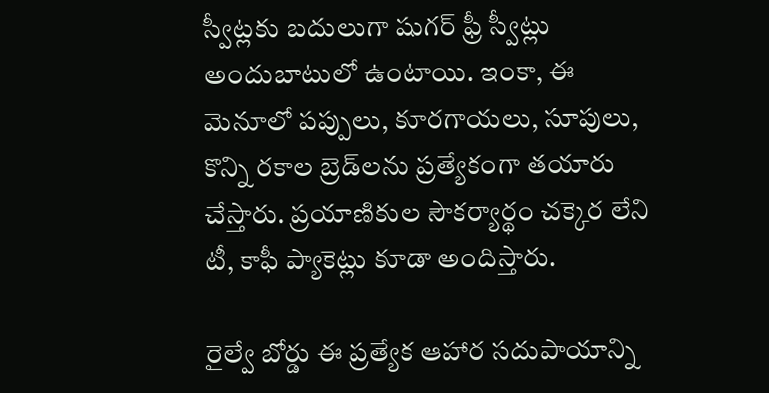స్వీట్లకు బదులుగా షుగర్ ఫ్రీ స్వీట్లు అందుబాటులో ఉంటాయి. ఇంకా, ఈ మెనూలో పప్పులు, కూరగాయలు, సూపులు, కొన్ని రకాల బ్రెడ్‌లను ప్రత్యేకంగా తయారు చేస్తారు. ప్రయాణికుల సౌకర్యార్థం చక్కెర లేని టీ, కాఫీ ప్యాకెట్లు కూడా అందిస్తారు.

రైల్వే బోర్డు ఈ ప్రత్యేక ఆహార సదుపాయాన్ని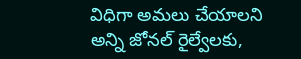విధిగా అమలు చేయాలని అన్ని జోనల్ రైల్వేలకు,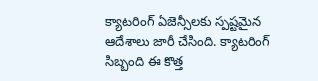క్యాటరింగ్ ఏజెన్సీలకు స్పష్టమైన ఆదేశాలు జారీ చేసింది. క్యాటరింగ్ సిబ్బంది ఈ కొత్త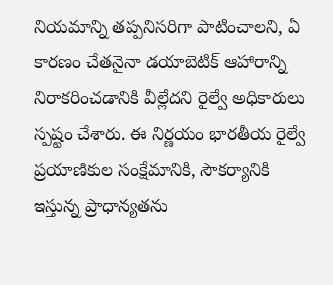నియమాన్ని తప్పనిసరిగా పాటించాలని, ఏ కారణం చేతనైనా డయాబెటిక్ ఆహారాన్ని నిరాకరించడానికి వీల్లేదని రైల్వే అధికారులు స్పష్టం చేశారు. ఈ నిర్ణయం భారతీయ రైల్వే ప్రయాణికుల సంక్షేమానికి, సౌకర్యానికి ఇస్తున్న ప్రాధాన్యతను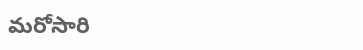మరోసారి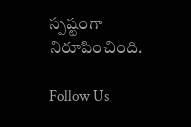స్పష్టంగా నిరూపించింది.

Follow Us